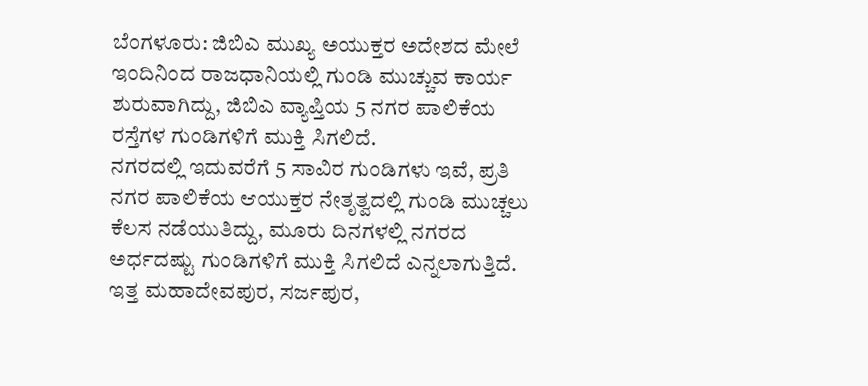ಬೆಂಗಳೂರು: ಜಿಬಿಎ ಮುಖ್ಯ ಅಯುಕ್ತರ ಅದೇಶದ ಮೇಲೆ ಇಂದಿನಿಂದ ರಾಜಧಾನಿಯಲ್ಲಿ ಗುಂಡಿ ಮುಚ್ಚುವ ಕಾರ್ಯ ಶುರುವಾಗಿದ್ದು, ಜಿಬಿಎ ವ್ಯಾಪ್ತಿಯ 5 ನಗರ ಪಾಲಿಕೆಯ ರಸ್ತೆಗಳ ಗುಂಡಿಗಳಿಗೆ ಮುಕ್ತಿ ಸಿಗಲಿದೆ.
ನಗರದಲ್ಲಿ ಇದುವರೆಗೆ 5 ಸಾವಿರ ಗುಂಡಿಗಳು ಇವೆ, ಪ್ರತಿ ನಗರ ಪಾಲಿಕೆಯ ಆಯುಕ್ತರ ನೇತೃತ್ವದಲ್ಲಿ ಗುಂಡಿ ಮುಚ್ಚಲು ಕೆಲಸ ನಡೆಯುತಿದ್ದು, ಮೂರು ದಿನಗಳಲ್ಲಿ ನಗರದ ಅರ್ಧದಷ್ಟು ಗುಂಡಿಗಳಿಗೆ ಮುಕ್ತಿ ಸಿಗಲಿದೆ ಎನ್ನಲಾಗುತ್ತಿದೆ.
ಇತ್ತ ಮಹಾದೇವಪುರ, ಸರ್ಜಪುರ,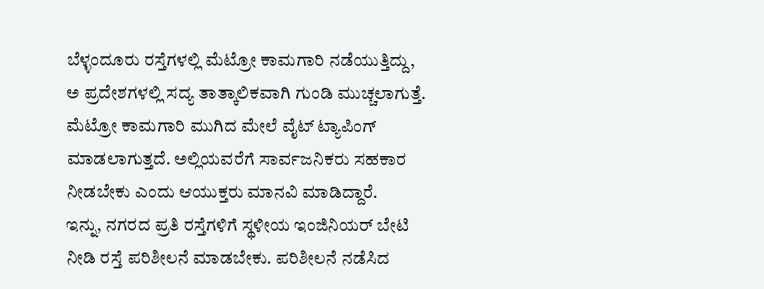ಬೆಳ್ಳಂದೂರು ರಸ್ತೆಗಳಲ್ಲಿ ಮೆಟ್ರೋ ಕಾಮಗಾರಿ ನಡೆಯುತ್ತಿದ್ದು, ಅ ಪ್ರದೇಶಗಳಲ್ಲಿ ಸದ್ಯ ತಾತ್ಕಾಲಿಕವಾಗಿ ಗುಂಡಿ ಮುಚ್ಚಲಾಗುತ್ತೆ. ಮೆಟ್ರೋ ಕಾಮಗಾರಿ ಮುಗಿದ ಮೇಲೆ ವೈಟ್ ಟ್ಯಾಪಿಂಗ್ ಮಾಡಲಾಗುತ್ತದೆ. ಅಲ್ಲಿಯವರೆಗೆ ಸಾರ್ವಜನಿಕರು ಸಹಕಾರ ನೀಡಬೇಕು ಎಂದು ಆಯುಕ್ತರು ಮಾನವಿ ಮಾಡಿದ್ದಾರೆ.
ಇನ್ನು, ನಗರದ ಪ್ರತಿ ರಸ್ತೆಗಳಿಗೆ ಸ್ಥಳೀಯ ಇಂಜಿನಿಯರ್ ಬೇಟಿ ನೀಡಿ ರಸ್ತೆ ಪರಿಶೀಲನೆ ಮಾಡಬೇಕು. ಪರಿಶೀಲನೆ ನಡೆಸಿದ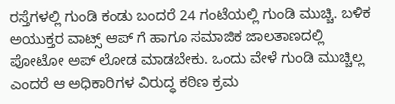ರಸ್ತೆಗಳಲ್ಲಿ ಗುಂಡಿ ಕಂಡು ಬಂದರೆ 24 ಗಂಟೆಯಲ್ಲಿ ಗುಂಡಿ ಮುಚ್ಚಿ. ಬಳಿಕ ಅಯುಕ್ತರ ವಾಟ್ಸ್ ಆಪ್ ಗೆ ಹಾಗೂ ಸಮಾಜಿಕ ಜಾಲತಾಣದಲ್ಲಿ ಪೋಟೋ ಅಪ್ ಲೋಡ ಮಾಡಬೇಕು. ಒಂದು ವೇಳೆ ಗುಂಡಿ ಮುಚ್ಚಿಲ್ಲ ಎಂದರೆ ಆ ಅಧಿಕಾರಿಗಳ ವಿರುದ್ಧ ಕಠಿಣ ಕ್ರಮ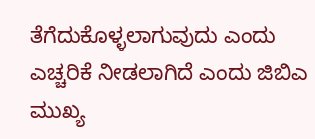ತೆಗೆದುಕೊಳ್ಳಲಾಗುವುದು ಎಂದು ಎಚ್ಚರಿಕೆ ನೀಡಲಾಗಿದೆ ಎಂದು ಜಿಬಿಎ ಮುಖ್ಯ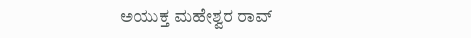ಅಯುಕ್ತ ಮಹೇಶ್ವರ ರಾವ್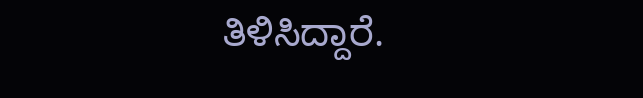ತಿಳಿಸಿದ್ದಾರೆ.